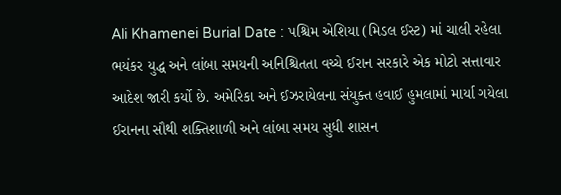Ali Khamenei Burial Date : પશ્ચિમ એશિયા (મિડલ ઈસ્ટ) માં ચાલી રહેલા ભયંકર યુદ્ધ અને લાંબા સમયની અનિશ્ચિતતા વચ્ચે ઈરાન સરકારે એક મોટો સત્તાવાર આદેશ જારી કર્યો છે. અમેરિકા અને ઈઝરાયેલના સંયુક્ત હવાઈ હુમલામાં માર્યા ગયેલા ઈરાનના સૌથી શક્તિશાળી અને લાંબા સમય સુધી શાસન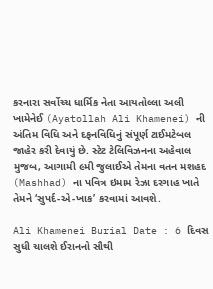કરનારા સર્વોચ્ચ ધાર્મિક નેતા આયતોલ્લા અલી ખામેનેઈ (Ayatollah Ali Khamenei) ની અંતિમ વિધિ અને દફનવિધિનું સંપૂર્ણ ટાઈમટેબલ જાહેર કરી દેવાયું છે. સ્ટેટ ટેલિવિઝનના અહેવાલ મુજબ, આગામી ૯મી જુલાઈએ તેમના વતન મશહદ (Mashhad) ના પવિત્ર ઇમામ રેઝા દરગાહ ખાતે તેમને ‘સુપર્દ-એ-ખાક’ કરવામાં આવશે.

Ali Khamenei Burial Date : 6 દિવસ સુધી ચાલશે ઈરાનનો સૌથી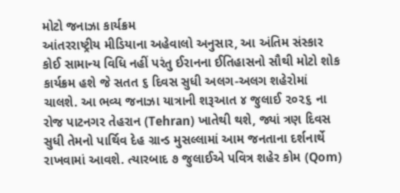મોટો જનાઝા કાર્યક્રમ
આંતરરાષ્ટ્રીય મીડિયાના અહેવાલો અનુસાર, આ અંતિમ સંસ્કાર કોઈ સામાન્ય વિધિ નહીં પરંતુ ઈરાનના ઈતિહાસનો સૌથી મોટો શોક કાર્યક્રમ હશે જે સતત ૬ દિવસ સુધી અલગ-અલગ શહેરોમાં ચાલશે. આ ભવ્ય જનાઝા યાત્રાની શરૂઆત ૪ જુલાઈ ૨૦૨૬ ના રોજ પાટનગર તેહરાન (Tehran) ખાતેથી થશે, જ્યાં ત્રણ દિવસ સુધી તેમનો પાર્થિવ દેહ ગ્રાન્ડ મુસલ્લામાં આમ જનતાના દર્શનાર્થે રાખવામાં આવશે. ત્યારબાદ ૭ જુલાઈએ પવિત્ર શહેર કોમ (Qom)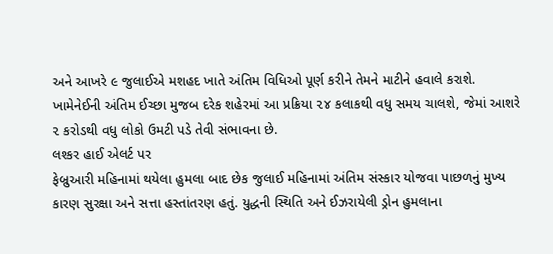અને આખરે ૯ જુલાઈએ મશહદ ખાતે અંતિમ વિધિઓ પૂર્ણ કરીને તેમને માટીને હવાલે કરાશે. ખામેનેઈની અંતિમ ઈચ્છા મુજબ દરેક શહેરમાં આ પ્રક્રિયા ૨૪ કલાકથી વધુ સમય ચાલશે, જેમાં આશરે ૨ કરોડથી વધુ લોકો ઉમટી પડે તેવી સંભાવના છે.
લશ્કર હાઈ એલર્ટ પર
ફેબ્રુઆરી મહિનામાં થયેલા હુમલા બાદ છેક જુલાઈ મહિનામાં અંતિમ સંસ્કાર યોજવા પાછળનું મુખ્ય કારણ સુરક્ષા અને સત્તા હસ્તાંતરણ હતું. યુદ્ધની સ્થિતિ અને ઈઝરાયેલી ડ્રોન હુમલાના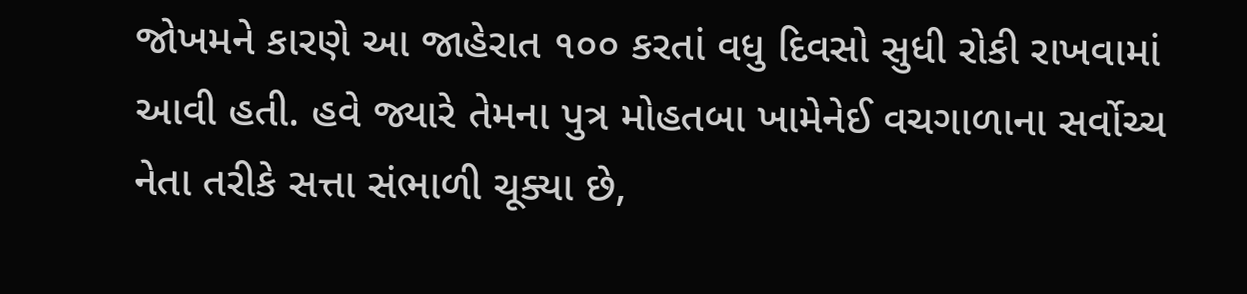જોખમને કારણે આ જાહેરાત ૧૦૦ કરતાં વધુ દિવસો સુધી રોકી રાખવામાં આવી હતી. હવે જ્યારે તેમના પુત્ર મોહતબા ખામેનેઈ વચગાળાના સર્વોચ્ચ નેતા તરીકે સત્તા સંભાળી ચૂક્યા છે,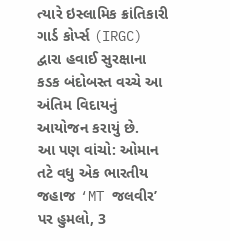ત્યારે ઇસ્લામિક ક્રાંતિકારી ગાર્ડ કોર્પ્સ (IRGC) દ્વારા હવાઈ સુરક્ષાના કડક બંદોબસ્ત વચ્ચે આ અંતિમ વિદાયનું આયોજન કરાયું છે.
આ પણ વાંચો: ઓમાન તટે વધુ એક ભારતીય જહાજ ‘MT જલવીર’ પર હુમલો, 3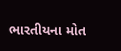ભારતીયના મોત